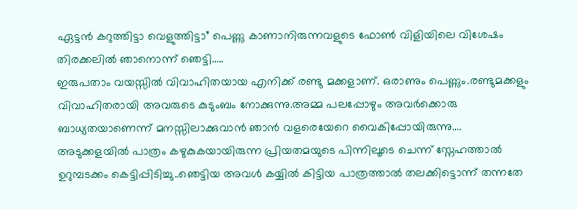ഏട്ടൻ കറുത്തിട്ടാ വെളുത്തിട്ടാ” പെണ്ണു കാണാനിരുന്നവളുടെ ഫോൺ വിളിയിലെ വിശേഷം തിരക്കലിൽ ഞാനൊന്ന് ഞെട്ടി…..
ഇരുപതാം വയസ്സിൽ വിവാഹിതയായ എനിക്ക് രണ്ടു മക്കളാണ്. ഒരാണും പെണ്ണും.രണ്ടുമക്കളും വിവാഹിതരായി അവരുടെ കുടുംബം നോക്കുന്നു.അമ്മ പലപ്പോഴും അവർക്കൊരു ബാധ്യതയാണെന്ന് മനസ്സിലാക്കുവാൻ ഞാൻ വളരെയേറെ വൈകിപ്പോയിരുന്നു….
അടുക്കളയിൽ പാത്രം കഴുകുകയായിരുന്ന പ്രിയതമയുടെ പിന്നിലൂടെ ചെന്ന് സ്നേഹത്താൽ ഉറുമ്പടക്കം കെട്ടിപ്പിടിച്ചു..ഞെട്ടിയ അവൾ കയ്യിൽ കിട്ടിയ പാത്രത്താൽ തലക്കിട്ടൊന്ന് തന്നതേ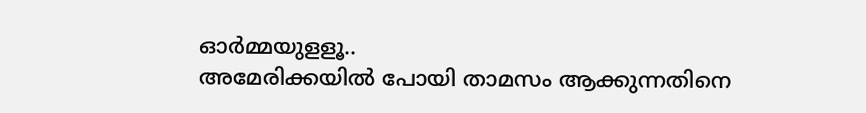ഓർമ്മയുളളൂ..
അമേരിക്കയിൽ പോയി താമസം ആക്കുന്നതിനെ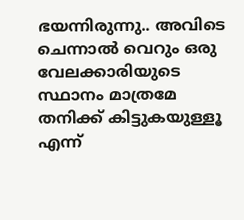ഭയന്നിരുന്നു.. അവിടെ ചെന്നാൽ വെറും ഒരു വേലക്കാരിയുടെ സ്ഥാനം മാത്രമേ തനിക്ക് കിട്ടുകയുള്ളൂ എന്ന്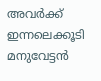അവർക്ക്
ഇന്നലെക്കൂടി മനുവേട്ടൻ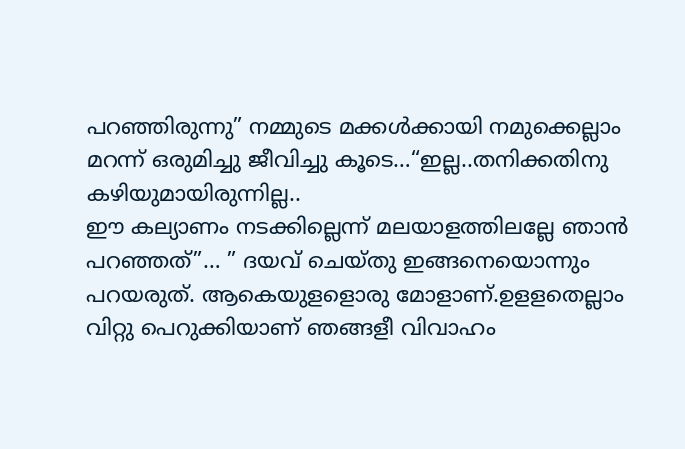പറഞ്ഞിരുന്നു” നമ്മുടെ മക്കൾക്കായി നമുക്കെല്ലാം മറന്ന് ഒരുമിച്ചു ജീവിച്ചു കൂടെ…“ഇല്ല..തനിക്കതിനു കഴിയുമായിരുന്നില്ല..
ഈ കല്യാണം നടക്കില്ലെന്ന് മലയാളത്തിലല്ലേ ഞാൻ പറഞ്ഞത്”… ” ദയവ് ചെയ്തു ഇങ്ങനെയൊന്നും പറയരുത്. ആകെയുളളൊരു മോളാണ്.ഉളളതെല്ലാം വിറ്റു പെറുക്കിയാണ് ഞങ്ങളീ വിവാഹം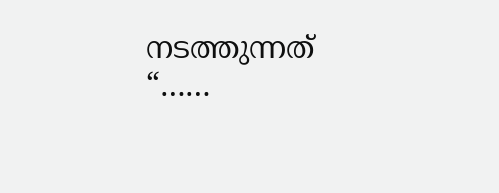നടത്തുന്നത് “……